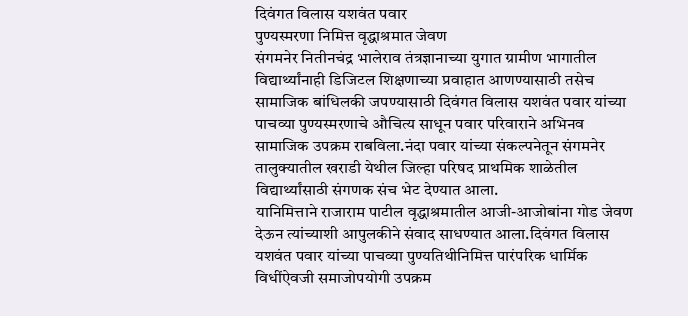दिवंगत विलास यशवंत पवार
पुण्यस्मरणा निमित्त वृद्धाश्रमात जेवण
संगमनेर नितीनचंद्र भालेराव तंत्रज्ञानाच्या युगात ग्रामीण भागातील विद्यार्थ्यांनाही डिजिटल शिक्षणाच्या प्रवाहात आणण्यासाठी तसेच सामाजिक बांधिलकी जपण्यासाठी दिवंगत विलास यशवंत पवार यांच्या पाचव्या पुण्यस्मरणाचे औचित्य साधून पवार परिवाराने अभिनव सामाजिक उपक्रम राबविला.नंदा पवार यांच्या संकल्पनेतून संगमनेर तालुक्यातील खराडी येथील जिल्हा परिषद प्राथमिक शाळेतील विद्यार्थ्यांसाठी संगणक संच भेट देण्यात आला.
यानिमित्ताने राजाराम पाटील वृद्धाश्रमातील आजी-आजोबांना गोड जेवण देऊन त्यांच्याशी आपुलकीने संवाद साधण्यात आला.दिवंगत विलास यशवंत पवार यांच्या पाचव्या पुण्यतिथीनिमित्त पारंपरिक धार्मिक विधींऐवजी समाजोपयोगी उपक्रम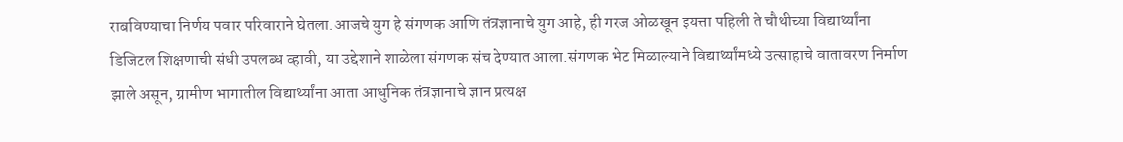राबविण्याचा निर्णय पवार परिवाराने घेतला.आजचे युग हे संगणक आणि तंत्रज्ञानाचे युग आहे, ही गरज ओळखून इयत्ता पहिली ते चौथीच्या विद्यार्थ्यांना डिजिटल शिक्षणाची संधी उपलब्ध व्हावी, या उद्देशाने शाळेला संगणक संच देण्यात आला.संगणक भेट मिळाल्याने विद्यार्थ्यांमध्ये उत्साहाचे वातावरण निर्माण झाले असून, ग्रामीण भागातील विद्यार्थ्यांना आता आधुनिक तंत्रज्ञानाचे ज्ञान प्रत्यक्ष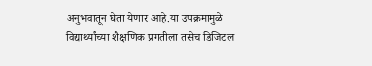अनुभवातून घेता येणार आहे.या उपक्रमामुळे विद्यार्थ्यांच्या शैक्षणिक प्रगतीला तसेच डिजिटल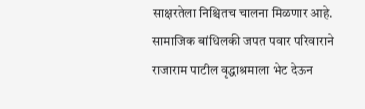साक्षरतेला निश्चितच चालना मिळणार आहे.
सामाजिक बांधिलकी जपत पवार परिवाराने राजाराम पाटील वृद्धाश्रमाला भेट देऊन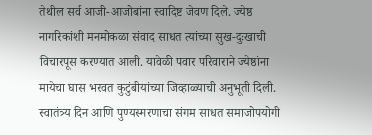तेथील सर्व आजी-आजोबांना स्वादिष्ट जेवण दिले. ज्येष्ठ नागरिकांशी मनमोकळा संवाद साधत त्यांच्या सुख-दुःखाची विचारपूस करण्यात आली. यावेळी पवार परिवाराने ज्येष्ठांना मायेचा घास भरवत कुटुंबीयांच्या जिव्हाळ्याची अनुभूती दिली.
स्वातंत्र्य दिन आणि पुण्यस्मरणाचा संगम साधत समाजोपयोगी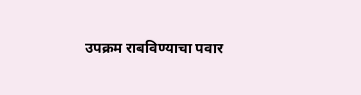उपक्रम राबविण्याचा पवार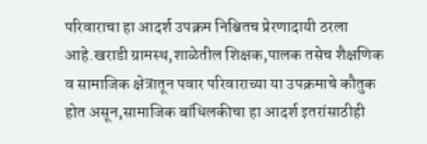परिवाराचा हा आदर्श उपक्रम निश्चितच प्रेरणादायी ठरला आहे.खराडी ग्रामस्थ,शाळेतील शिक्षक,पालक तसेच शैक्षणिक व सामाजिक क्षेत्रातून पवार परिवाराच्या या उपक्रमाचे कौतुक होत असून,सामाजिक बांधिलकीचा हा आदर्श इतरांसाठीही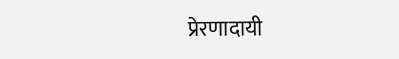प्रेरणादायी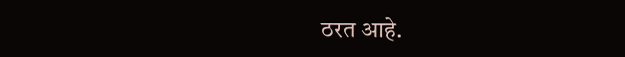ठरत आहे.